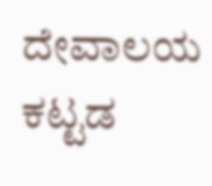ದೇವಾಲಯ ಕಟ್ಟಡ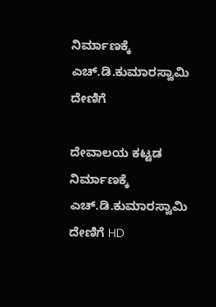ನಿರ್ಮಾಣಕ್ಕೆ ಎಚ್‌.ಡಿ.ಕುಮಾರಸ್ವಾಮಿ ದೇಣಿಗೆ

ದೇವಾಲಯ ಕಟ್ಟಡ ನಿರ್ಮಾಣಕ್ಕೆ ಎಚ್‌.ಡಿ.ಕುಮಾರಸ್ವಾಮಿ  ದೇಣಿಗೆ HD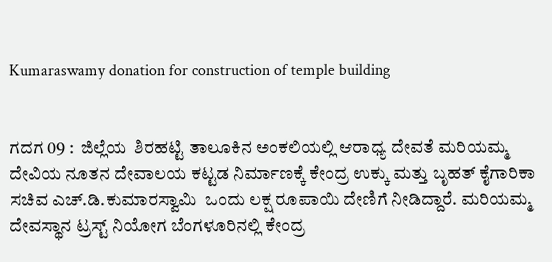Kumaraswamy donation for construction of temple building


ಗದಗ 09 :  ಜಿಲ್ಲೆಯ  ಶಿರಹಟ್ಟಿ ತಾಲೂಕಿನ ಅಂಕಲಿಯಲ್ಲಿ ಆರಾಧ್ಯ ದೇವತೆ ಮರಿಯಮ್ಮ ದೇವಿಯ ನೂತನ ದೇವಾಲಯ ಕಟ್ಟಡ ನಿರ್ಮಾಣಕ್ಕೆ ಕೇಂದ್ರ ಉಕ್ಕು ಮತ್ತು ಬೃಹತ್ ಕೈಗಾರಿಕಾ ಸಚಿವ ಎಚ್‌.ಡಿ.ಕುಮಾರಸ್ವಾಮಿ  ಒಂದು ಲಕ್ಷ ರೂಪಾಯಿ ದೇಣಿಗೆ ನೀಡಿದ್ದಾರೆ. ಮರಿಯಮ್ಮ ದೇವಸ್ಥಾನ ಟ್ರಸ್ಟ್‌ ನಿಯೋಗ ಬೆಂಗಳೂರಿನಲ್ಲಿ ಕೇಂದ್ರ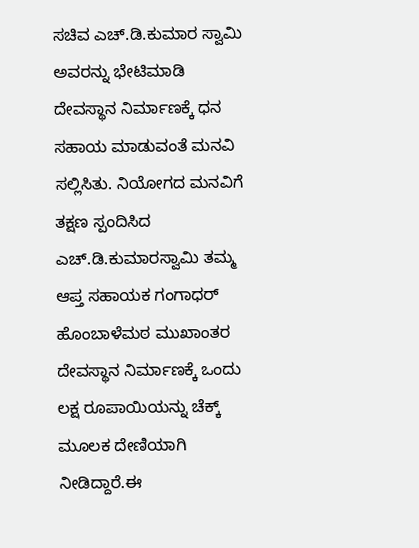ಸಚಿವ ಎಚ್‌.ಡಿ.ಕುಮಾರ ಸ್ವಾಮಿ ಅವರನ್ನು ಭೇಟಿಮಾಡಿ ದೇವಸ್ಥಾನ ನಿರ್ಮಾಣಕ್ಕೆ ಧನ ಸಹಾಯ ಮಾಡುವಂತೆ ಮನವಿ ಸಲ್ಲಿಸಿತು. ನಿಯೋಗದ ಮನವಿಗೆ ತಕ್ಷಣ ಸ್ಪಂದಿಸಿದ   ಎಚ್‌.ಡಿ.ಕುಮಾರಸ್ವಾಮಿ ತಮ್ಮ  ಆಪ್ತ ಸಹಾಯಕ ಗಂಗಾಧರ್ ಹೊಂಬಾಳೆಮಠ ಮುಖಾಂತರ ದೇವಸ್ಥಾನ ನಿರ್ಮಾಣಕ್ಕೆ ಒಂದು ಲಕ್ಷ ರೂಪಾಯಿಯನ್ನು ಚೆಕ್ಕ್‌ ಮೂಲಕ ದೇಣಿಯಾಗಿ ನೀಡಿದ್ದಾರೆ.ಈ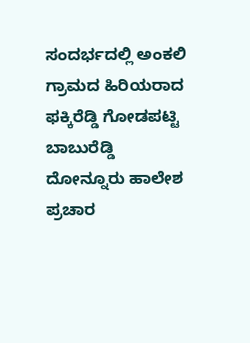ಸಂದರ್ಭದಲ್ಲಿ ಅಂಕಲಿ ಗ್ರಾಮದ ಹಿರಿಯರಾದ ಫಕ್ಕಿರೆಡ್ಡಿ ಗೋಡಪಟ್ಟಿ ಬಾಬುರೆಡ್ಡಿ ದೋನ್ನೂರು ಹಾಲೇಶ ಪ್ರಚಾರ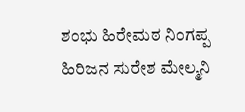ಶಂಭು ಹಿರೇಮಠ ನಿಂಗಪ್ಪ ಹಿರಿಜನ ಸುರೇಶ ಮೇಲ್ಮನಿ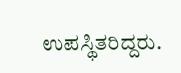ಉಪಸ್ಥಿತರಿದ್ದರು.